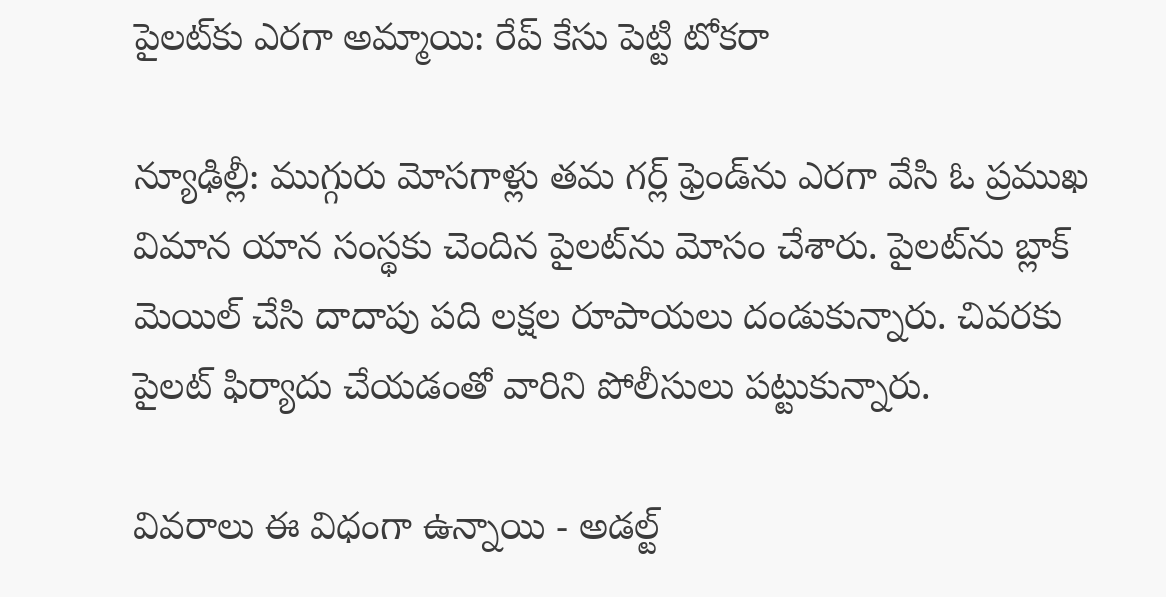పైలట్‌కు ఎరగా అమ్మాయి: రేప్ కేసు పెట్టి టోకరా

న్యూఢిల్లీ: ముగ్గురు మోసగాళ్లు తమ గర్ల్ ఫ్రెండ్‌ను ఎరగా వేసి ఓ ప్రముఖ విమాన యాన సంస్థకు చెందిన పైలట్‌ను మోసం చేశారు. పైలట్‌ను బ్లాక్ మెయిల్ చేసి దాదాపు పది లక్షల రూపాయలు దండుకున్నారు. చివరకు పైలట్ ఫిర్యాదు చేయడంతో వారిని పోలీసులు పట్టుకున్నారు.

వివరాలు ఈ విధంగా ఉన్నాయి - అడల్ట్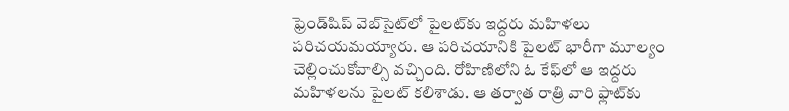ఫ్రెండ్‌షిప్ వెబ్‌సైట్‌లో పైలట్‌కు ఇద్దరు మహిళలు పరిచయమయ్యారు. ఆ పరిచయానికి పైలట్ భారీగా మూల్యం చెల్లించుకోవాల్సి వచ్చింది. రోహిణిలోని ఓ కేఫ్‌లో ఆ ఇద్దరు మహిళలను పైలట్ కలిశాడు. ఆ తర్వాత రాత్రి వారి ఫ్లాట్‌కు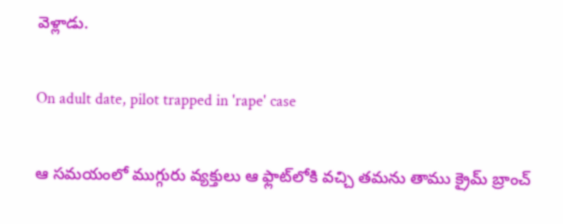వెళ్లాడు.

On adult date, pilot trapped in 'rape' case

ఆ సమయంలో ముగ్గురు వ్యక్తులు ఆ ఫ్లాట్‌లోకి వచ్చి తమను తాము క్రైమ్ బ్రాంచ్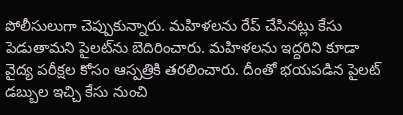పోలీసులుగా చెప్పుకున్నారు. మహిళలను రేప్ చేసినట్లు కేసు పెడుతామని పైలట్‌ను బెదిరించారు. మహిళలను ఇద్దరిని కూడా వైద్య పరీక్షల కోసం ఆస్పత్రికి తరలించారు. దీంతో భయపడిన పైలట్ డబ్బుల ఇచ్చి కేసు నుంచి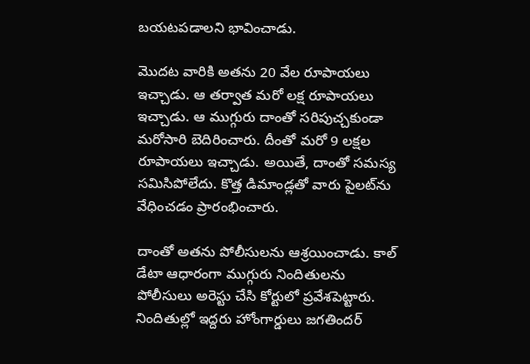బయటపడాలని భావించాడు.

మొదట వారికి అతను 20 వేల రూపాయలు ఇచ్చాడు. ఆ తర్వాత మరో లక్ష రూపాయలు ఇచ్చాడు. ఆ ముగ్గురు దాంతో సరిపుచ్చకుండా మరోసారి బెదిరించారు. దీంతో మరో 9 లక్షల రూపాయలు ఇచ్చాడు. అయితే, దాంతో సమస్య సమిసిపోలేదు. కొత్త డిమాండ్లతో వారు పైలట్‌ను వేధించడం ప్రారంభించారు.

దాంతో అతను పోలీసులను ఆశ్రయించాడు. కాల్ డేటా ఆధారంగా ముగ్గురు నిందితులను పోలీసులు అరెస్టు చేసి కోర్టులో ప్రవేశపెట్టారు. నిందితుల్లో ఇద్దరు హోంగార్డులు జగతిందర్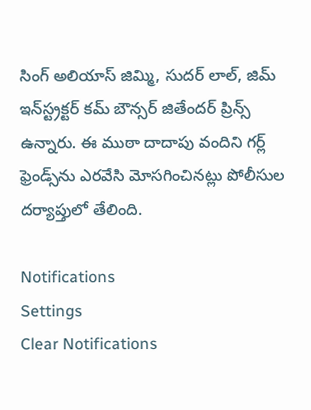సింగ్ అలియాస్ జిమ్మి, సుదర్ లాల్, జిమ్ ఇన్‌స్ట్రక్టర్ కమ్ బౌన్సర్ జితేందర్ ప్రిన్స్ ఉన్నారు. ఈ ముఠా దాదాపు వందిని గర్ల్ ఫ్రెండ్స్‌ను ఎరవేసి మోసగించినట్లు పోలీసుల దర్యాప్తులో తేలింది.

Notifications
Settings
Clear Notifications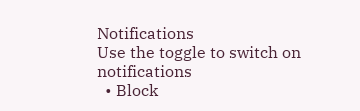Notifications
Use the toggle to switch on notifications
  • Block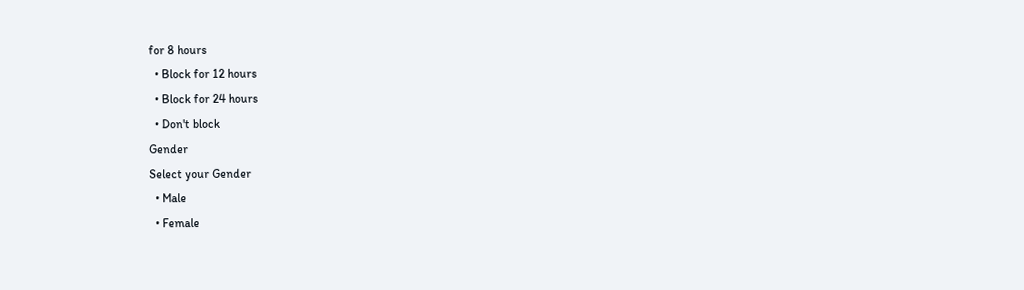for 8 hours
  • Block for 12 hours
  • Block for 24 hours
  • Don't block
Gender
Select your Gender
  • Male
  • Female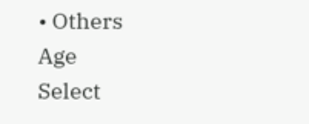• Others
Age
Select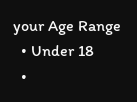your Age Range
  • Under 18
  •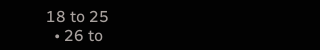18 to 25
  • 26 to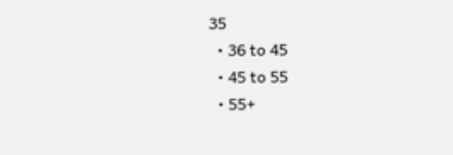35
  • 36 to 45
  • 45 to 55
  • 55+